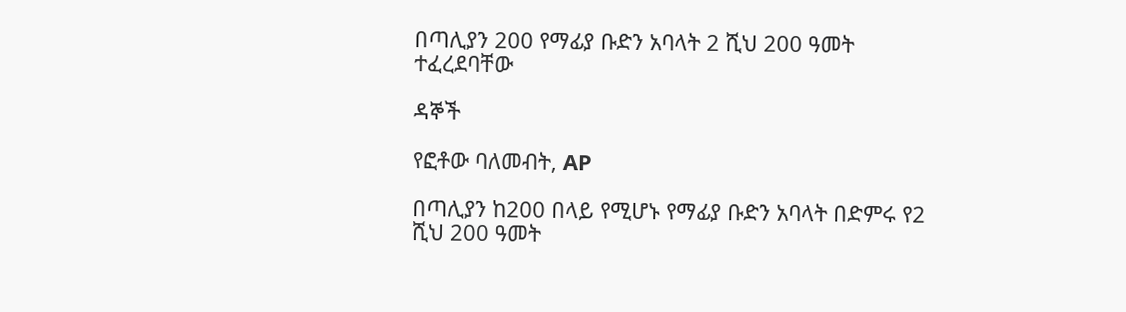በጣሊያን 200 የማፊያ ቡድን አባላት 2 ሺህ 200 ዓመት ተፈረደባቸው

ዳኞች

የፎቶው ባለመብት, AP

በጣሊያን ከ200 በላይ የሚሆኑ የማፊያ ቡድን አባላት በድምሩ የ2 ሺህ 200 ዓመት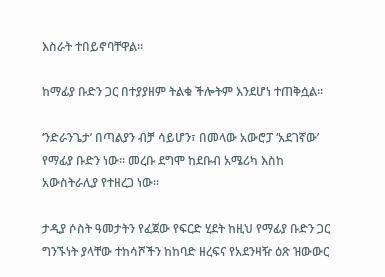እስራት ተበይኖባቸዋል።

ከማፊያ ቡድን ጋር በተያያዘም ትልቁ ችሎትም እንደሆነ ተጠቅሷል።

‘ንድራንጌታ’ በጣልያን ብቻ ሳይሆን፣ በመላው አውሮፓ ‘አደገኛው’ የማፊያ ቡድን ነው። መረቡ ደግሞ ከደቡብ አሜሪካ እስከ አውስትራሊያ የተዘረጋ ነው።

ታዲያ ሶስት ዓመታትን የፈጀው የፍርድ ሂደት ከዚህ የማፊያ ቡድን ጋር ግንኙነት ያላቸው ተከሳሾችን ከከባድ ዘረፍና የአደንዛዥ ዕጽ ዝውውር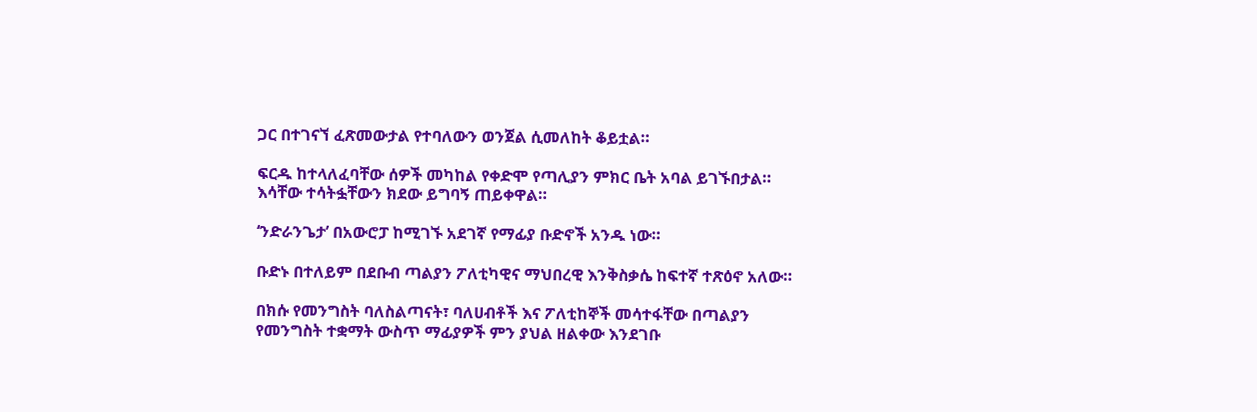ጋር በተገናኘ ፈጽመውታል የተባለውን ወንጀል ሲመለከት ቆይቷል።

ፍርዱ ከተላለፈባቸው ሰዎች መካከል የቀድሞ የጣሊያን ምክር ቤት አባል ይገኙበታል። እሳቸው ተሳትፏቸውን ክደው ይግባኝ ጠይቀዋል።

‘ንድራንጌታ’ በአውሮፓ ከሚገኙ አደገኛ የማፊያ ቡድኖች አንዱ ነው።

ቡድኑ በተለይም በደቡብ ጣልያን ፖለቲካዊና ማህበረዊ እንቅስቃሴ ከፍተኛ ተጽዕኖ አለው።

በክሱ የመንግስት ባለስልጣናት፣ ባለሀብቶች እና ፖለቲከኞች መሳተፋቸው በጣልያን የመንግስት ተቋማት ውስጥ ማፊያዎች ምን ያህል ዘልቀው እንደገቡ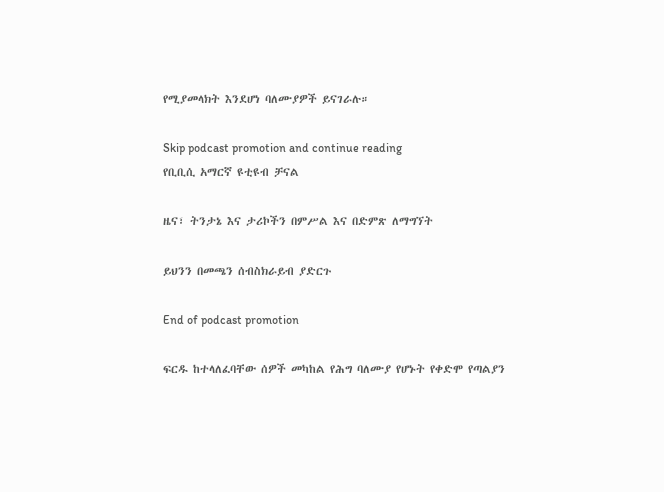የሚያመላክት እንደሆነ ባለሙያዎች ይናገራሉ።

Skip podcast promotion and continue reading
የቢቢሲ አማርኛ ዩቲዩብ ቻናል

ዜና፣ ትንታኔ እና ታሪኮችን በምሥል እና በድምጽ ለማግኘት

ይህንን በመጫን ሰብስክራይብ ያድርጉ

End of podcast promotion

ፍርዱ ከተላለፈባቸው ሰዎች መካከል የሕግ ባለሙያ የሆኑት የቀድሞ የጣልያን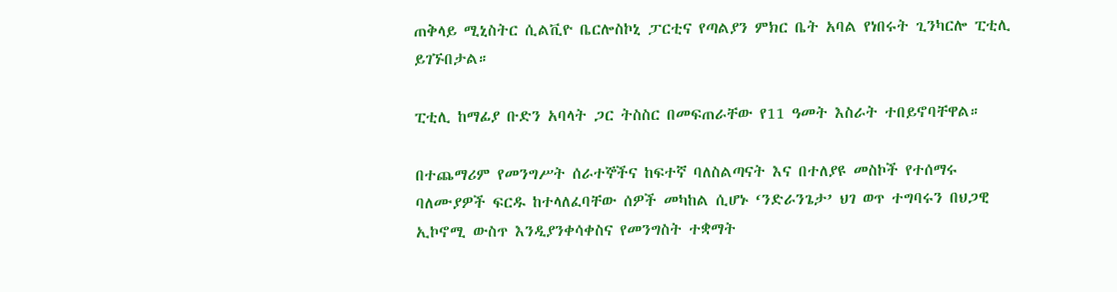ጠቅላይ ሚኒስትር ሲልቪዮ ቤርሎስኮኒ ፓርቲና የጣልያን ምክር ቤት አባል የነበሩት ጊንካርሎ ፒቲሊ ይገኙበታል።

ፒቲሊ ከማፊያ ቡድን አባላት ጋር ትስስር በመፍጠራቸው የ11 ዓመት እስራት ተበይኖባቸዋል።

በተጨማሪም የመንግሥት ሰራተኞችና ከፍተኛ ባለስልጣናት እና በተለያዩ መስኮች የተሰማሩ ባለሙያዎች ፍርዱ ከተላለፈባቸው ሰዎች መካከል ሲሆኑ ‘ንድራንጌታ’ ህገ ወጥ ተግባሩን በህጋዊ ኢኮኖሚ ውስጥ እንዲያንቀሳቀስና የመንግስት ተቋማት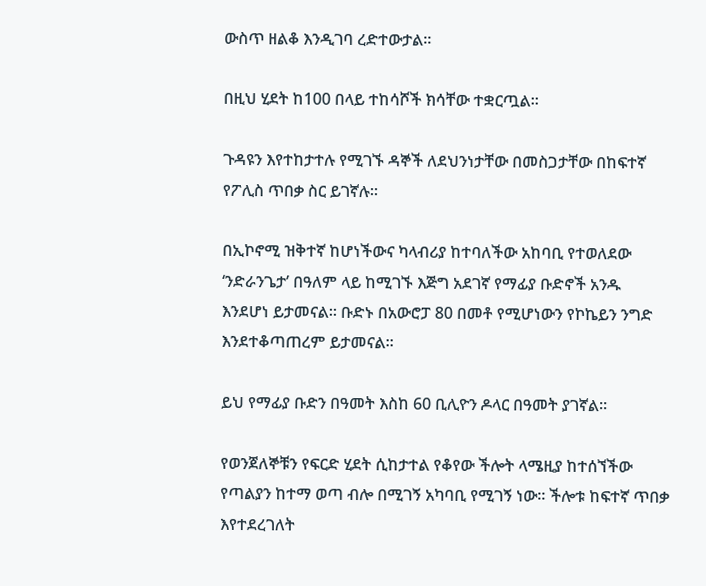ውስጥ ዘልቆ እንዲገባ ረድተውታል።

በዚህ ሂደት ከ100 በላይ ተከሳሾች ክሳቸው ተቋርጧል።

ጉዳዩን እየተከታተሉ የሚገኙ ዳኞች ለደህንነታቸው በመስጋታቸው በከፍተኛ የፖሊስ ጥበቃ ስር ይገኛሉ።

በኢኮኖሚ ዝቅተኛ ከሆነችውና ካላብሪያ ከተባለችው አከባቢ የተወለደው ‘ንድራንጌታ’ በዓለም ላይ ከሚገኙ እጅግ አደገኛ የማፊያ ቡድኖች አንዱ እንደሆነ ይታመናል። ቡድኑ በአውሮፓ 80 በመቶ የሚሆነውን የኮኬይን ንግድ እንደተቆጣጠረም ይታመናል።

ይህ የማፊያ ቡድን በዓመት እስከ 60 ቢሊዮን ዶላር በዓመት ያገኛል።

የወንጀለኞቹን የፍርድ ሂደት ሲከታተል የቆየው ችሎት ላሜዚያ ከተሰኘችው የጣልያን ከተማ ወጣ ብሎ በሚገኝ አካባቢ የሚገኝ ነው። ችሎቱ ከፍተኛ ጥበቃ እየተደረገለት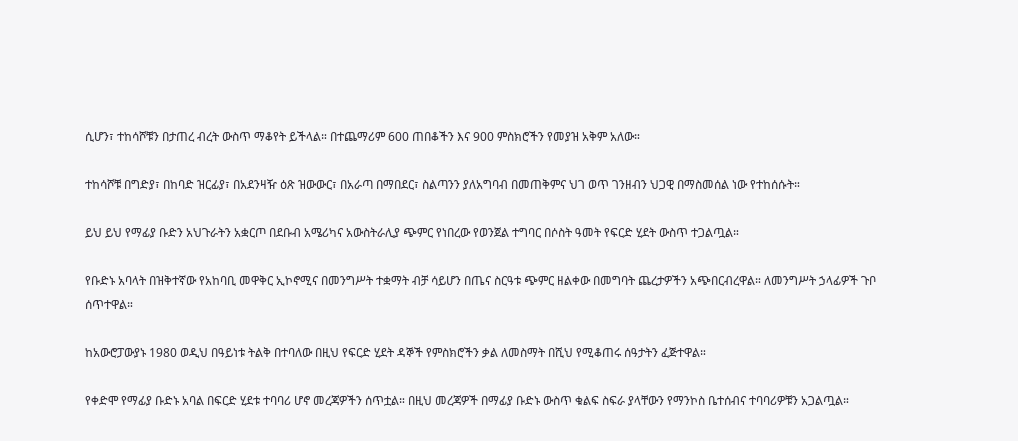ሲሆን፣ ተከሳሾቹን በታጠረ ብረት ውስጥ ማቆየት ይችላል። በተጨማሪም 600 ጠበቆችን እና 900 ምስክሮችን የመያዝ አቅም አለው።

ተከሳሾቹ በግድያ፣ በከባድ ዝርፊያ፣ በአደንዛዥ ዕጽ ዝውውር፣ በአራጣ በማበደር፣ ስልጣንን ያለአግባብ በመጠቅምና ህገ ወጥ ገንዘብን ህጋዊ በማስመሰል ነው የተከሰሱት።

ይህ ይህ የማፊያ ቡድን አህጉራትን አቋርጦ በደቡብ አሜሪካና አውስትራሊያ ጭምር የነበረው የወንጀል ተግባር በሶስት ዓመት የፍርድ ሂደት ውስጥ ተጋልጧል።

የቡድኑ አባላት በዝቅተኛው የአከባቢ መዋቅር ኢኮኖሚና በመንግሥት ተቋማት ብቻ ሳይሆን በጤና ስርዓቱ ጭምር ዘልቀው በመግባት ጨረታዎችን አጭበርብረዋል። ለመንግሥት ኃላፊዎች ጉቦ ሰጥተዋል።

ከአውሮፓውያኑ 1980 ወዲህ በዓይነቱ ትልቅ በተባለው በዚህ የፍርድ ሂደት ዳኞች የምስክሮችን ቃል ለመስማት በሺህ የሚቆጠሩ ሰዓታትን ፈጅተዋል።

የቀድሞ የማፊያ ቡድኑ አባል በፍርድ ሂደቱ ተባባሪ ሆኖ መረጃዎችን ሰጥቷል። በዚህ መረጃዎች በማፊያ ቡድኑ ውስጥ ቁልፍ ስፍራ ያላቸውን የማንኮስ ቤተሰብና ተባባሪዎቹን አጋልጧል።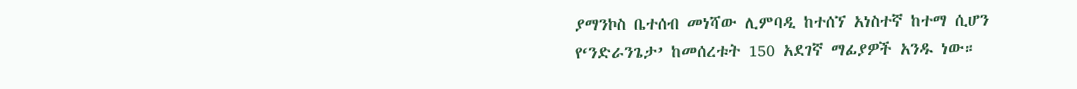ያማንኮስ ቤተሰብ መነሻው ሊምባዲ ከተሰኘ አነስተኛ ከተማ ሲሆን የ‘ንድራንጌታ’ ከመሰረቱት 150 አደገኛ ማፊያዎች አንዱ ነው።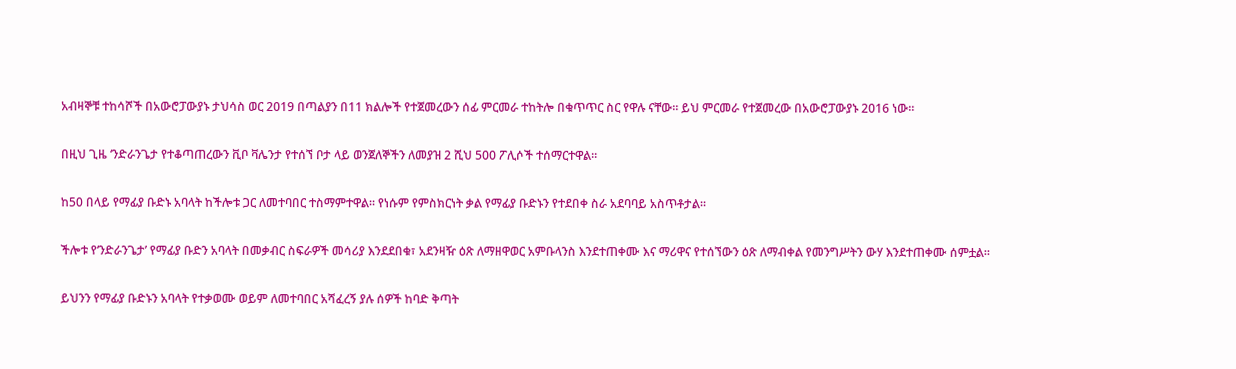አብዛኞቹ ተከሳሾች በአውሮፓውያኑ ታህሳስ ወር 2019 በጣልያን በ11 ክልሎች የተጀመረውን ሰፊ ምርመራ ተከትሎ በቁጥጥር ስር የዋሉ ናቸው። ይህ ምርመራ የተጀመረው በአውሮፓውያኑ 2016 ነው።

በዚህ ጊዜ ‘ንድራንጌታ የተቆጣጠረውን ቪቦ ቫሌንታ የተሰኘ ቦታ ላይ ወንጀለኞችን ለመያዝ 2 ሺህ 500 ፖሊሶች ተሰማርተዋል።

ከ50 በላይ የማፊያ ቡድኑ አባላት ከችሎቱ ጋር ለመተባበር ተስማምተዋል። የነሱም የምስክርነት ቃል የማፊያ ቡድኑን የተደበቀ ስራ አደባባይ አስጥቶታል።

ችሎቱ የ‘ንድራንጌታ’ የማፊያ ቡድን አባላት በመቃብር ስፍራዎች መሳሪያ እንደደበቁ፣ አደንዛዥ ዕጽ ለማዘዋወር አምቡላንስ እንደተጠቀሙ እና ማሪዋና የተሰኘውን ዕጽ ለማብቀል የመንግሥትን ውሃ እንደተጠቀሙ ሰምቷል።

ይህንን የማፊያ ቡድኑን አባላት የተቃወሙ ወይም ለመተባበር አሻፈረኝ ያሉ ሰዎች ከባድ ቅጣት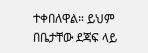ተቀበለዋል። ይህም በቤታቸው ደጃፍ ላይ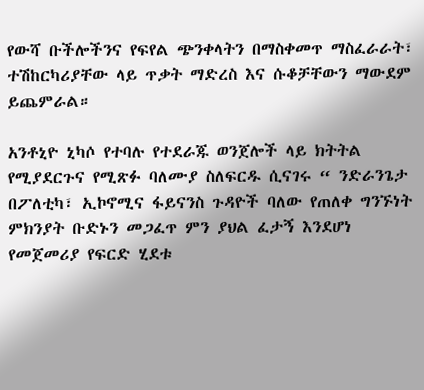የውሻ ቡችሎችንና የፍየል ጭንቀላትን በማስቀመጥ ማስፈራራት፣ ተሽከርካሪያቸው ላይ ጥቃት ማድረስ እና ሱቆቻቸውን ማውደም ይጨምራል።

አንቶኒዮ ኒካሶ የተባሉ የተደራጁ ወንጀሎች ላይ ክትትል የሚያደርጉና የሚጽፉ ባለሙያ ስለፍርዱ ሲናገሩ “ ንድራንጌታ በፖለቲካ፣ ኢኮኖሚና ፋይናንስ ጉዳዮች ባለው የጠለቀ ግንኙነት ምክንያት ቡድኑን መጋፈጥ ምን ያህል ፈታኝ እንደሆነ የመጀመሪያ የፍርድ ሂደቱ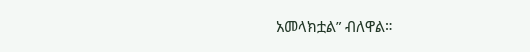አመላክቷል” ብለዋል።